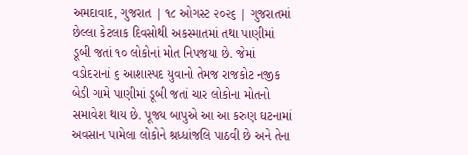અમદાવાદ, ગુજરાત | ૧૮ ઓગસ્ટ ૨૦૨૬ | ગુજરાતમાં છેલ્લા કેટલાક દિવસોથી અકસ્માતમાં તથા પાણીમાં ડૂબી જતાં ૧૦ લોકોનાં મોત નિપજયા છે. જેમાં વડોદરાનાં ૬ આશાસ્પદ યુવાનો તેમજ રાજકોટ નજીક બેડી ગામે પાણીમાં ડૂબી જતાં ચાર લોકોના મોતનો સમાવેશ થાય છે. પૂજ્ય બાપુએ આ આ કરુણ ઘટનામાં અવસાન પામેલા લોકોને શ્રધ્ધાંજલિ પાઠવી છે અને તેના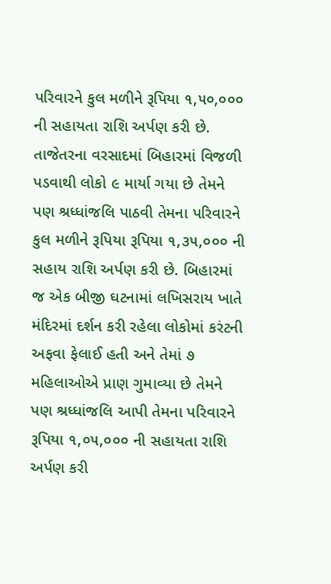પરિવારને કુલ મળીને રૂપિયા ૧,૫૦,૦૦૦ ની સહાયતા રાશિ અર્પણ કરી છે.
તાજેતરના વરસાદમાં બિહારમાં વિજળી પડવાથી લોકો ૯ માર્યા ગયા છે તેમને પણ શ્રધ્ધાંજલિ પાઠવી તેમના પરિવારને કુલ મળીને રૂપિયા રૂપિયા ૧,૩૫,૦૦૦ ની સહાય રાશિ અર્પણ કરી છે. બિહારમાં જ એક બીજી ઘટનામાં લખિસરાય ખાતે મંદિરમાં દર્શન કરી રહેલા લોકોમાં કરંટની અફવા ફેલાઈ હતી અને તેમાં ૭ મહિલાઓએ પ્રાણ ગુમાવ્યા છે તેમને પણ શ્રધ્ધાંજલિ આપી તેમના પરિવારને રૂપિયા ૧,૦૫,૦૦૦ ની સહાયતા રાશિ અર્પણ કરી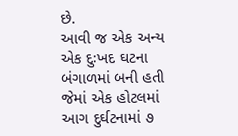છે.
આવી જ એક અન્ય એક દુઃખદ ઘટના બંગાળમાં બની હતી જેમાં એક હોટલમાં આગ દુર્ઘટનામાં ૭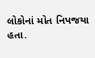લોકોનાં મોત નિપજયા હતા.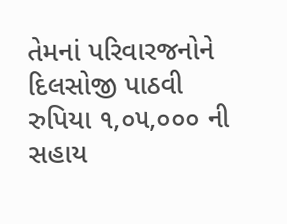તેમનાં પરિવારજનોને દિલસોજી પાઠવી રુપિયા ૧,૦૫,૦૦૦ ની સહાય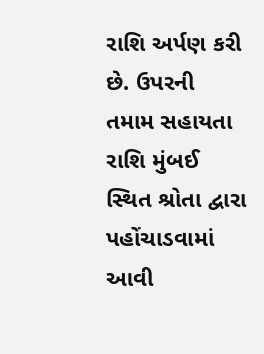રાશિ અર્પણ કરી છે. ઉપરની તમામ સહાયતા રાશિ મુંબઈ સ્થિત શ્રોતા દ્વારા પહોંચાડવામાં આવી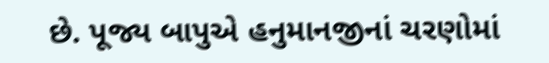છે. પૂજ્ય બાપુએ હનુમાનજીનાં ચરણોમાં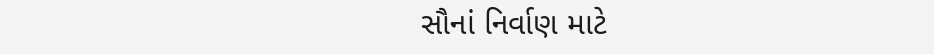સૌનાં નિર્વાણ માટે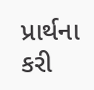પ્રાર્થના કરી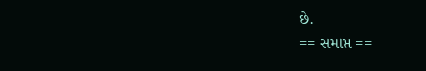છે.
== સમાપ્ત ==